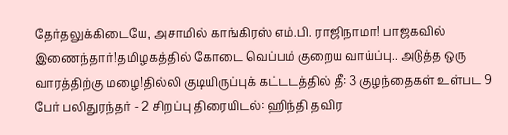தேர்தலுக்கிடையே, அசாமில் காங்கிரஸ் எம்.பி. ராஜிநாமா! பாஜகவில் இணைந்தார்!தமிழகத்தில் கோடை வெப்பம் குறைய வாய்ப்பு.. அடுத்த ஒரு வாரத்திற்கு மழை!தில்லி குடியிருப்புக் கட்டடத்தில் தீ: 3 குழந்தைகள் உள்பட 9 பேர் பலிதுரந்தர் - 2 சிறப்பு திரையிடல்: ஹிந்தி தவிர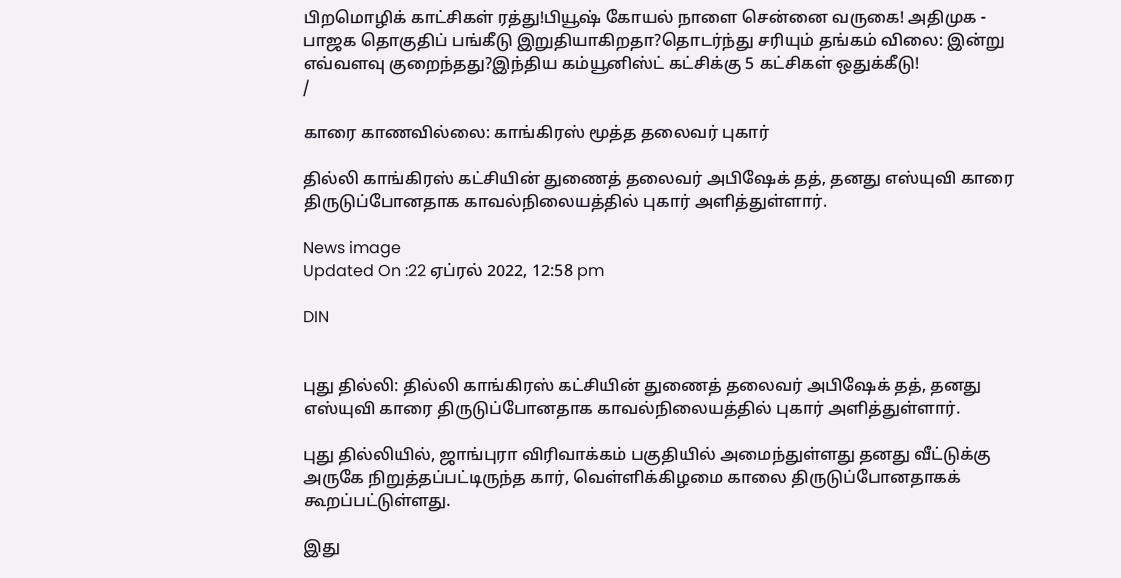பிறமொழிக் காட்சிகள் ரத்து!பியூஷ் கோயல் நாளை சென்னை வருகை! அதிமுக - பாஜக தொகுதிப் பங்கீடு இறுதியாகிறதா?தொடர்ந்து சரியும் தங்கம் விலை: இன்று எவ்வளவு குறைந்தது?இந்திய கம்யூனிஸ்ட் கட்சிக்கு 5 கட்சிகள் ஒதுக்கீடு!
/

காரை காணவில்லை: காங்கிரஸ் மூத்த தலைவர் புகார்

தில்லி காங்கிரஸ் கட்சியின் துணைத் தலைவர் அபிஷேக் தத், தனது எஸ்யுவி காரை திருடுப்போனதாக காவல்நிலையத்தில் புகார் அளித்துள்ளார்.

News image
Updated On :22 ஏப்ரல் 2022, 12:58 pm

DIN


புது தில்லி: தில்லி காங்கிரஸ் கட்சியின் துணைத் தலைவர் அபிஷேக் தத், தனது எஸ்யுவி காரை திருடுப்போனதாக காவல்நிலையத்தில் புகார் அளித்துள்ளார்.

புது தில்லியில், ஜாங்புரா விரிவாக்கம் பகுதியில் அமைந்துள்ளது தனது வீட்டுக்கு அருகே நிறுத்தப்பட்டிருந்த கார், வெள்ளிக்கிழமை காலை திருடுப்போனதாகக் கூறப்பட்டுள்ளது.

இது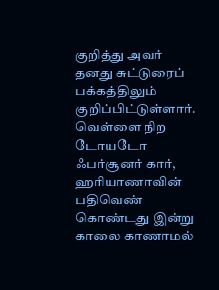குறித்து அவர் தனது சுட்டுரைப் பக்கத்திலும் குறிப்பிட்டுள்ளார். வெள்ளை நிற டோயடோ ஃபர்சூனர் கார், ஹரியாணாவின் பதிவெண் கொண்டது இன்று காலை காணாமல்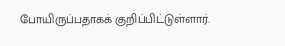போயிருப்பதாகக் குறிப்பிட்டுள்ளார்.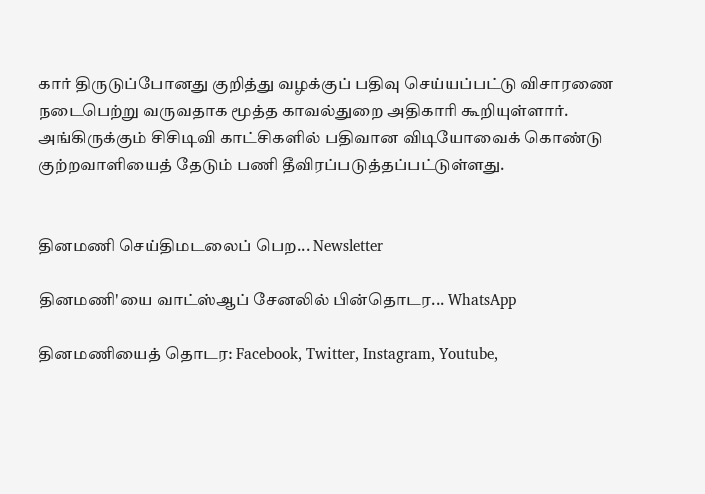கார் திருடுப்போனது குறித்து வழக்குப் பதிவு செய்யப்பட்டு விசாரணை நடைபெற்று வருவதாக மூத்த காவல்துறை அதிகாரி கூறியுள்ளார். அங்கிருக்கும் சிசிடிவி காட்சிகளில் பதிவான விடியோவைக் கொண்டு குற்றவாளியைத் தேடும் பணி தீவிரப்படுத்தப்பட்டுள்ளது.


தினமணி செய்திமடலைப் பெற... Newsletter

தினமணி'யை வாட்ஸ்ஆப் சேனலில் பின்தொடர... WhatsApp

தினமணியைத் தொடர: Facebook, Twitter, Instagram, Youtube,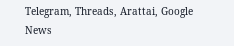Telegram, Threads, Arattai, Google News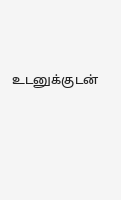உடனுக்குடன்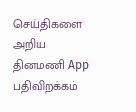செய்திகளை அறிய தினமணி App பதிவிறக்கம்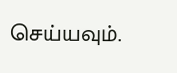செய்யவும்.